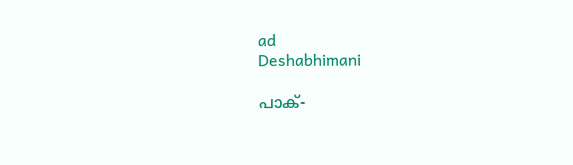ad
Deshabhimani

പാക്-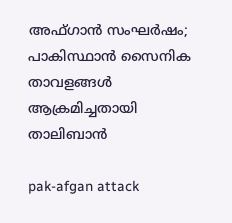അഫ്ഗാന്‍ സംഘര്‍ഷം; പാകിസ്ഥാന്‍ സൈനിക താവളങ്ങള്‍ ആക്രമിച്ചതായി താലിബാന്‍

pak-afgan attack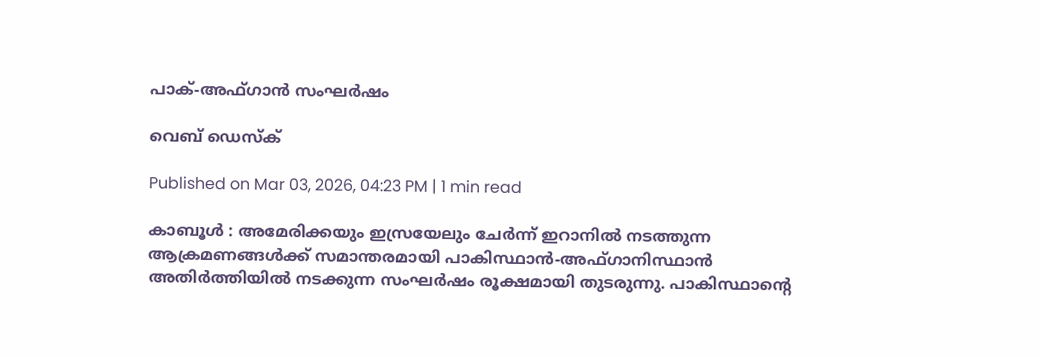പാക്-അഫ്ഗാന്‍ സംഘര്‍ഷം

വെബ് ഡെസ്ക്

Published on Mar 03, 2026, 04:23 PM | 1 min read

കാബൂള്‍ : അമേരിക്കയും ഇസ്രയേലും ചേര്‍ന്ന് ഇറാനില്‍ നടത്തുന്ന ആക്രമണങ്ങള്‍ക്ക് സമാന്തരമായി പാകിസ്ഥാന്‍-അഫ്ഗാനിസ്ഥാന്‍ അതിര്‍ത്തിയില്‍ നടക്കുന്ന സംഘര്‍ഷം രൂക്ഷമായി തുടരുന്നു. പാകിസ്ഥാന്‍റെ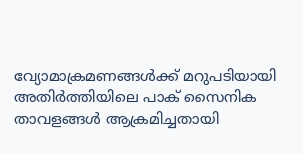വ്യോമാക്രമണങ്ങള്‍ക്ക് മറുപടിയായി അതിര്‍ത്തിയിലെ പാക് സൈനിക താവളങ്ങള്‍ ആക്രമിച്ചതായി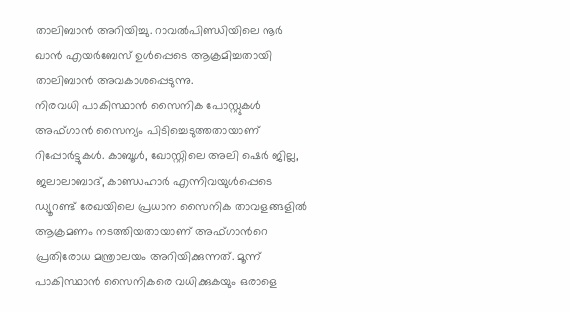താലിബാന്‍ അറിയിച്ചു. റാവല്‍പിണ്ഡിയിലെ നൂര്‍ ഖാന്‍ എയര്‍ബേസ് ഉള്‍പ്പെടെ ആക്രമിച്ചതായി താലിബാന്‍ അവകാശപ്പെടുന്നു.
നിരവധി പാകിസ്ഥാന്‍ സൈനിക പോസ്റ്റുകൾ അഫ്ഗാൻ സൈന്യം പിടിച്ചെടുത്തതായാണ് റിപ്പോർട്ടുകൾ. കാബൂള്‍, ഖോസ്റ്റിലെ അലി ഷെര്‍ ജില്ല, ജലാലാബാദ്, കാണ്ഡഹാര്‍ എന്നിവയുള്‍പ്പെടെ ഡ്യൂറണ്ട് രേഖയിലെ പ്രധാന സൈനിക താവളങ്ങളില്‍ ആക്രമണം നടത്തിയതായാണ് അഫ്ഗാന്‍റെ പ്രതിരോധ മന്ത്രാലയം അറിയിക്കുന്നത്. മൂന്ന് പാകിസ്ഥാന്‍ സൈനികരെ വധിക്കുകയും ഒരാളെ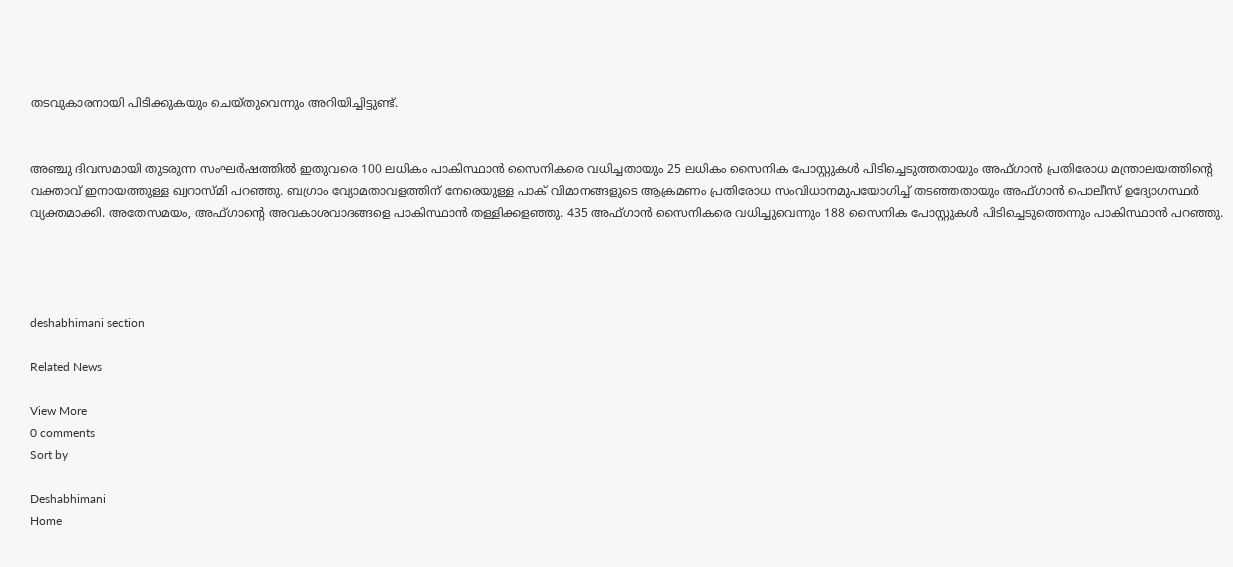തടവുകാരനായി പിടിക്കുകയും ചെയ്തുവെന്നും അറിയിച്ചിട്ടുണ്ട്.


അഞ്ചു ദിവസമായി തുടരുന്ന സംഘര്‍ഷത്തില്‍ ഇതുവരെ 100 ലധികം പാകിസ്ഥാന്‍ സൈനികരെ വധിച്ചതായും 25 ലധികം സൈനിക പോസ്റ്റുകള്‍ പിടിച്ചെടുത്തതായും അഫ്ഗാന്‍ പ്രതിരോധ മന്ത്രാലയത്തിന്‍റെ വക്താവ് ഇനായത്തുള്ള ഖ്വറാസ്മി പറഞ്ഞു. ബഗ്രാം വ്യോമതാവളത്തിന് നേരെയുള്ള പാക് വിമാനങ്ങളുടെ ആക്രമണം പ്രതിരോധ സംവിധാനമുപയോഗിച്ച് തടഞ്ഞതായും അഫ്ഗാന്‍ പൊലീസ് ഉദ്യോഗസ്ഥര്‍ വ്യക്തമാക്കി. അതേസമയം, അഫ്ഗാന്‍റെ അവകാശവാദങ്ങളെ പാകിസ്ഥാന്‍ തള്ളിക്കളഞ്ഞു. 435 അഫ്ഗാന്‍ സൈനികരെ വധിച്ചുവെന്നും 188 സൈനിക പോസ്റ്റുകള്‍ പിടിച്ചെടുത്തെന്നും പാകിസ്ഥാന്‍ പറഞ്ഞു.




deshabhimani section

Related News

View More
0 comments
Sort by

Deshabhimani
Home